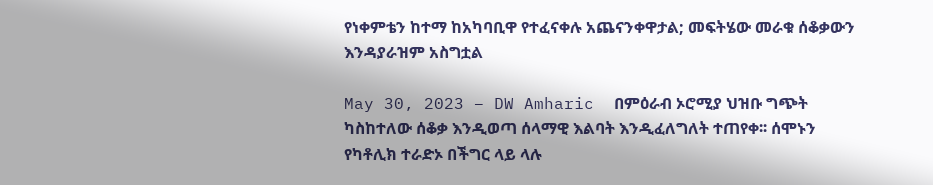የነቀምቴን ከተማ ከአካባቢዋ የተፈናቀሉ አጨናንቀዋታል; መፍትሄው መራቁ ሰቆቃውን እንዳያራዝም አስግቷል

May 30, 2023 – DW Amharic  በምዕራብ ኦሮሚያ ህዝቡ ግጭት ካስከተለው ሰቆቃ እንዲወጣ ሰላማዊ እልባት እንዲፈለግለት ተጠየቀ፡፡ ሰሞኑን የካቶሊክ ተራድኦ በችግር ላይ ላሉ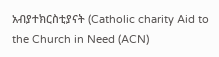አብያተክርስቲያናት (Catholic charity Aid to the Church in Need (ACN)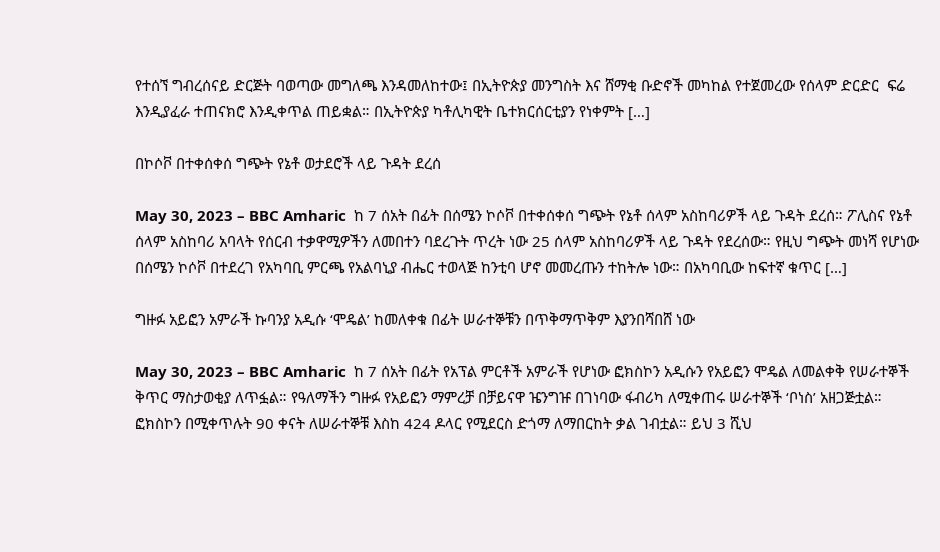የተሰኘ ግብረሰናይ ድርጅት ባወጣው መግለጫ እንዳመለከተው፤ በኢትዮጵያ መንግስት እና ሸማቂ ቡድኖች መካከል የተጀመረው የሰላም ድርድር  ፍሬ እንዲያፈራ ተጠናክሮ እንዲቀጥል ጠይቋል። በኢትዮጵያ ካቶሊካዊት ቤተክርሰርቲያን የነቀምት […]

በኮሶቮ በተቀሰቀሰ ግጭት የኔቶ ወታደሮች ላይ ጉዳት ደረሰ

May 30, 2023 – BBC Amharic  ከ 7 ሰአት በፊት በሰሜን ኮሶቮ በተቀሰቀሰ ግጭት የኔቶ ሰላም አስከባሪዎች ላይ ጉዳት ደረሰ። ፖሊስና የኔቶ ሰላም አስከባሪ አባላት የሰርብ ተቃዋሚዎችን ለመበተን ባደረጉት ጥረት ነው 25 ሰላም አስከባሪዎች ላይ ጉዳት የደረሰው። የዚህ ግጭት መነሻ የሆነው በሰሜን ኮሶቮ በተደረገ የአካባቢ ምርጫ የአልባኒያ ብሔር ተወላጅ ከንቲባ ሆኖ መመረጡን ተከትሎ ነው። በአካባቢው ከፍተኛ ቁጥር […]

ግዙፉ አይፎን አምራች ኩባንያ አዲሱ ‘ሞዴል’ ከመለቀቁ በፊት ሠራተኞቹን በጥቅማጥቅም እያንበሻበሸ ነው

May 30, 2023 – BBC Amharic  ከ 7 ሰአት በፊት የአፕል ምርቶች አምራች የሆነው ፎክስኮን አዲሱን የአይፎን ሞዴል ለመልቀቅ የሠራተኞች ቅጥር ማስታወቂያ ለጥፏል። የዓለማችን ግዙፉ የአይፎን ማምረቻ በቻይናዋ ዤንግዡ በገነባው ፋብሪካ ለሚቀጠሩ ሠራተኞች ‘ቦነስ’ አዘጋጅቷል። ፎክስኮን በሚቀጥሉት 90 ቀናት ለሠራተኞቹ እስከ 424 ዶላር የሚደርስ ድጎማ ለማበርከት ቃል ገብቷል። ይህ 3 ሺህ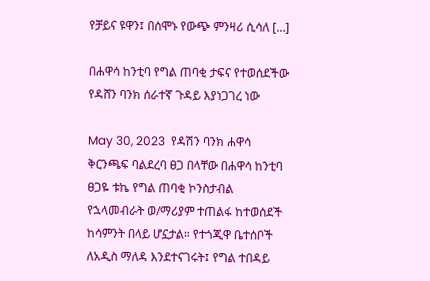የቻይና ዩዋን፤ በሰሞኑ የውጭ ምንዛሪ ሲሳለ […]

በሐዋሳ ከንቲባ የግል ጠባቂ ታፍና የተወሰደችው የዳሸን ባንክ ሰራተኛ ጉዳይ እያነጋገረ ነው

May 30, 2023  የዳሽን ባንክ ሐዋሳ ቅርንጫፍ ባልደረባ ፀጋ በላቸው በሐዋሳ ከንቲባ ፀጋዬ ቱኬ የግል ጠባቂ ኮንስታብል የኋላመብራት ወ/ማሪያም ተጠልፋ ከተወሰደች ከሳምንት በላይ ሆኗታል። የተጎጂዋ ቤተሰቦች ለአዲስ ማለዳ እንደተናገሩት፤ የግል ተበዳይ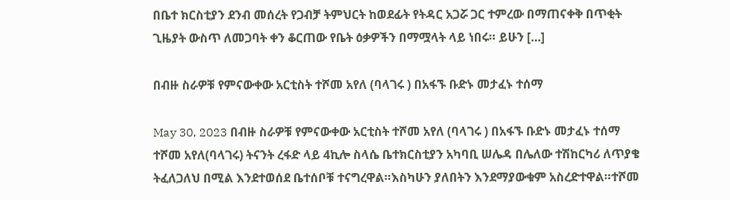በቤተ ክርስቲያን ደንብ መሰረት የጋብቻ ትምህርት ከወደፊት የትዳር አጋሯ ጋር ተምረው በማጠናቀቅ በጥቂት ጊዜያት ውስጥ ለመጋባት ቀን ቆርጠው የቤት ዕቃዎችን በማሟላት ላይ ነበሩ። ይሁን […]

በብዙ ስራዎቹ የምናውቀው አርቲስት ተሾመ አየለ (ባላገሩ ) በአፋኙ ቡድኑ መታፈኑ ተሰማ

May 30, 2023 በብዙ ስራዎቹ የምናውቀው አርቲስት ተሾመ አየለ (ባላገሩ ) በአፋኙ ቡድኑ መታፈኑ ተሰማ ተሾመ አየለ(ባላገሩ) ትናንት ረፋድ ላይ 4ኪሎ ስላሴ ቤተክርስቲያን አካባቢ ሠሌዳ በሌለው ተሽከርካሪ ለጥያቄ ትፈለጋለህ በሚል እንደተወሰደ ቤተሰቦቹ ተናግረዋል።እስካሁን ያለበትን እንደማያውቁም አስረድተዋል።ተሾመ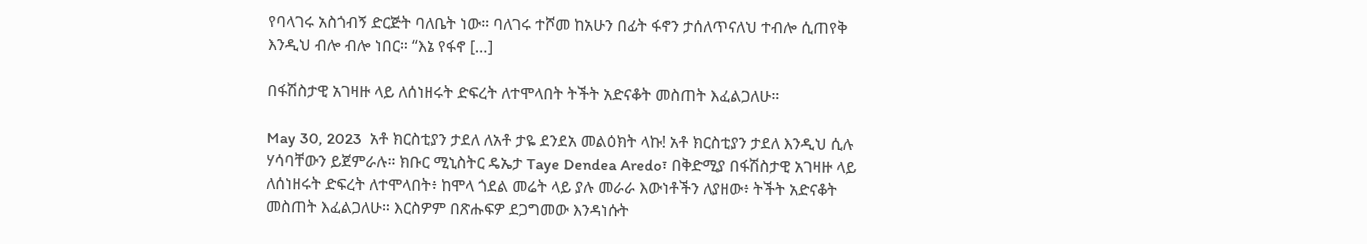የባላገሩ አስጎብኝ ድርጅት ባለቤት ነው። ባለገሩ ተሾመ ከአሁን በፊት ፋኖን ታሰለጥናለህ ተብሎ ሲጠየቅ እንዲህ ብሎ ብሎ ነበር። “እኔ የፋኖ […]

በፋሽስታዊ አገዛዙ ላይ ለሰነዘሩት ድፍረት ለተሞላበት ትችት አድናቆት መስጠት እፈልጋለሁ።

May 30, 2023  አቶ ክርስቲያን ታደለ ለአቶ ታዬ ደንደአ መልዕክት ላኩ! አቶ ክርስቲያን ታደለ እንዲህ ሲሉ ሃሳባቸውን ይጀምራሉ። ክቡር ሚኒስትር ዴኤታ Taye Dendea Aredo፣ በቅድሚያ በፋሽስታዊ አገዛዙ ላይ ለሰነዘሩት ድፍረት ለተሞላበት፥ ከሞላ ጎደል መሬት ላይ ያሉ መራራ እውነቶችን ለያዘው፥ ትችት አድናቆት መስጠት እፈልጋለሁ። እርስዎም በጽሑፍዎ ደጋግመው እንዳነሱት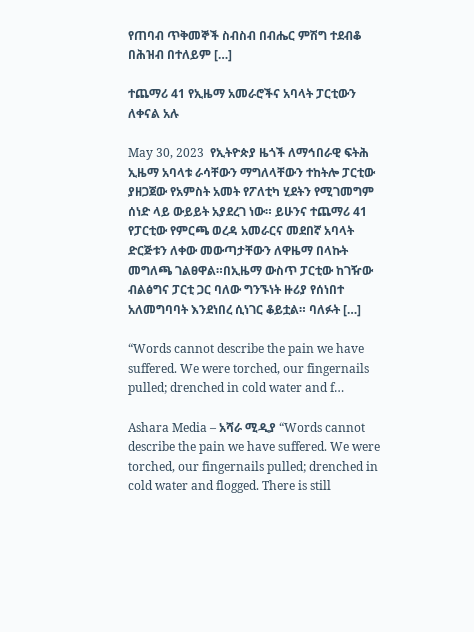የጠባብ ጥቅመኞች ስብስብ በብሔር ምሽግ ተደብቆ በሕዝብ በተለይም […]

ተጨማሪ 41 የኢዜማ አመራሮችና አባላት ፓርቲውን ለቀናል አሉ

May 30, 2023  የኢትዮጵያ ዜጎች ለማኅበራዊ ፍትሕ ኢዜማ አባላቱ ራሳቸውን ማግለላቸውን ተከትሎ ፓርቲው ያዘጋጀው የአምስት አመት የፖለቲካ ሂደትን የሚገመግም ሰነድ ላይ ውይይት አያደረገ ነው። ይሁንና ተጨማሪ 41 የፓርቲው የምርጫ ወረዳ አመራርና መደበኛ አባላት ድርጅቱን ለቀው መውጣታቸውን ለዋዜማ በላኩት መግለጫ ገልፀዋል።በኢዜማ ውስጥ ፓርቲው ከገዥው ብልፅግና ፓርቲ ጋር ባለው ግንኙነት ዙሪያ የሰነበተ አለመግባባት እንደነበረ ሲነገር ቆይቷል። ባለፉት […]

“Words cannot describe the pain we have suffered. We were torched, our fingernails pulled; drenched in cold water and f…

Ashara Media – አሻራ ሚዲያ “Words cannot describe the pain we have suffered. We were torched, our fingernails pulled; drenched in cold water and flogged. There is still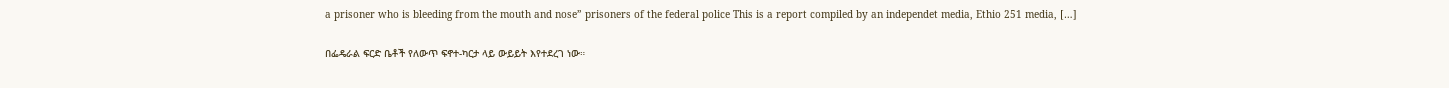a prisoner who is bleeding from the mouth and nose” prisoners of the federal police This is a report compiled by an independet media, Ethio 251 media, […]

በፌዴራል ፍርድ ቤቶች የለውጥ ፍኖተ-ካርታ ላይ ውይይት እየተደረገ ነው።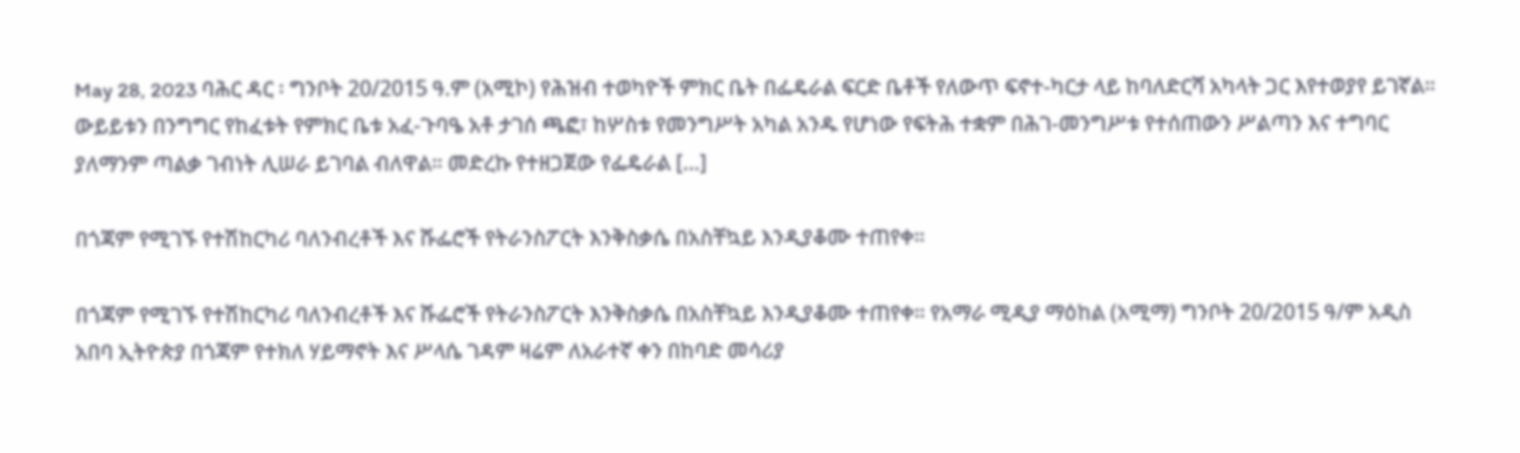May 28, 2023 ባሕር ዳር ፡ ግንቦት 20/2015 ዓ.ም (አሚኮ) የሕዝብ ተወካዮች ምክር ቤት በፌዴራል ፍርድ ቤቶች የለውጥ ፍኖተ-ካርታ ላይ ከባለድርሻ አካላት ጋር እየተወያየ ይገኛል። ውይይቱን በንግግር የከፈቱት የምክር ቤቱ አፈ-ጉባዔ አቶ ታገሰ ጫፎ፣ ከሦስቱ የመንግሥት አካል አንዱ የሆነው የፍትሕ ተቋም በሕገ-መንግሥቱ የተሰጠውን ሥልጣን እና ተግባር ያለማንም ጣልቃ ገብነት ሊሠራ ይገባል ብለዋል። መድረኩ የተዘጋጀው የፌዴራል […]

በጎጃም የሚገኙ የተሽከርካሪ ባለንብረቶች እና ሹፌሮች የትራንስፖርት እንቅስቃሴ በአስቸኳይ እንዲያቆሙ ተጠየቀ።

በጎጃም የሚገኙ የተሽከርካሪ ባለንብረቶች እና ሹፌሮች የትራንስፖርት እንቅስቃሴ በአስቸኳይ እንዲያቆሙ ተጠየቀ። የአማራ ሚዲያ ማዕከል (አሚማ) ግንቦት 20/2015 ዓ/ም አዲስ አበባ ኢትዮጵያ በጎጃም የተክለ ሃይማኖት እና ሥላሴ ገዳም ዛሬም ለአራተኛ ቀን በከባድ መሳሪያ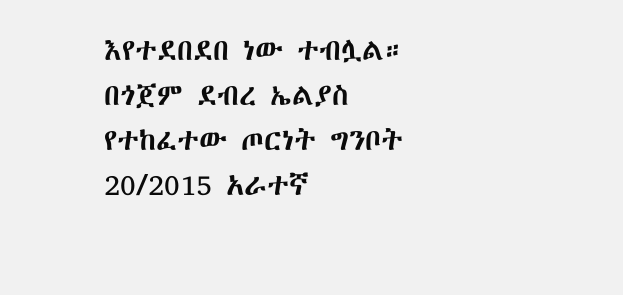እየተደበደበ ነው ተብሏል። በጎጀም ደብረ ኤልያስ የተከፈተው ጦርነት ግንቦት 20/2015 አራተኛ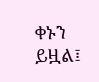ቀኑን ይዟል፤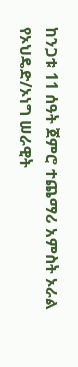ከንጋቱ 11 ሰዓት ጀምሮ ተጨማሪ አምስት ኦራል የኦህዴድ/ኦነግ ሠራዊት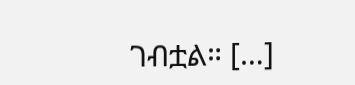ገብቷል። […]